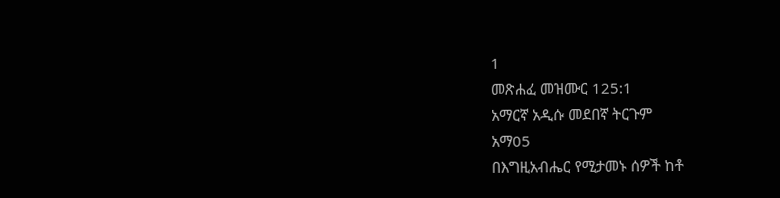1
መጽሐፈ መዝሙር 125:1
አማርኛ አዲሱ መደበኛ ትርጉም
አማ05
በእግዚአብሔር የሚታመኑ ሰዎች ከቶ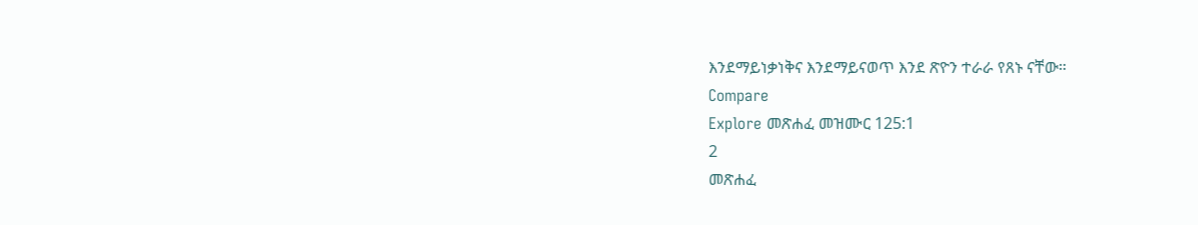እንደማይነቃነቅና እንደማይናወጥ እንደ ጽዮን ተራራ የጸኑ ናቸው።
Compare
Explore መጽሐፈ መዝሙር 125:1
2
መጽሐፈ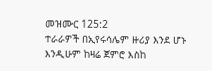መዝሙር 125:2
ተራራዎች በኢየሩሳሌም ዙሪያ እንደ ሆኑ እንዲሁም ከዛሬ ጀምሮ እስከ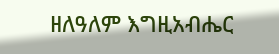ዘለዓለም እግዚአብሔር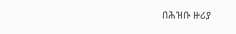በሕዝቡ ዙሪያ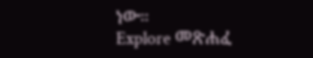ነው።
Explore መጽሐፈ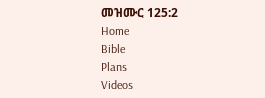መዝሙር 125:2
Home
Bible
Plans
Videos